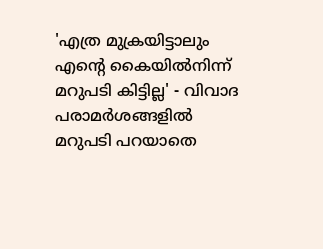'എത്ര മുക്രയിട്ടാലും എന്‍റെ കൈയിൽനിന്ന് മറുപടി കിട്ടില്ല' - വിവാദ പരാമർശങ്ങളിൽ മറുപടി പറയാതെ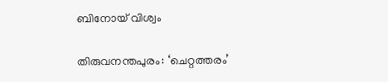ബിനോയ് വിശ്വം

തിരുവനന്തപുരം: ‘ചെറ്റത്തരം’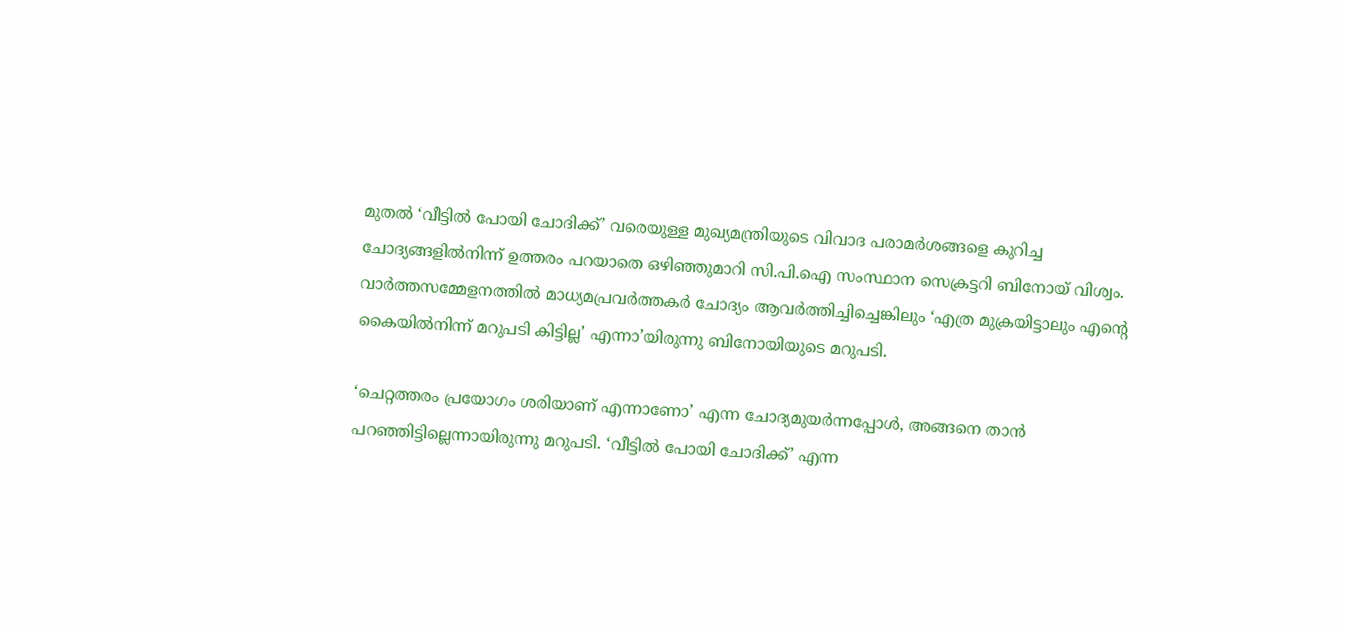മുതൽ ‘വീട്ടിൽ പോയി ചോദിക്ക്’ വരെയുള്ള മുഖ്യമന്ത്രിയുടെ വിവാദ പരാമർശങ്ങളെ കുറിച്ച ചോദ്യങ്ങളിൽനിന്ന് ഉത്തരം പറയാതെ ഒഴിഞ്ഞുമാറി സി.പി.ഐ സംസ്ഥാന സെക്രട്ടറി ബിനോയ് വിശ്വം. വാർത്തസമ്മേളനത്തിൽ മാധ്യമപ്രവർത്തകർ ചോദ്യം ആവർത്തിച്ചിച്ചെങ്കിലും ‘എത്ര മുക്രയിട്ടാലും എന്‍റെ കൈയിൽനിന്ന് മറുപടി കിട്ടില്ല’ എന്നാ’യിരുന്നു ബിനോയിയുടെ മറുപടി.

‘ചെറ്റത്തരം പ്രയോഗം ശരിയാണ് എന്നാണോ’ എന്ന ചോദ്യമുയർന്നപ്പോൾ, അങ്ങനെ താൻ പറഞ്ഞിട്ടില്ലെന്നായിരുന്നു മറുപടി. ‘വീട്ടിൽ പോയി ചോദിക്ക്’ എന്ന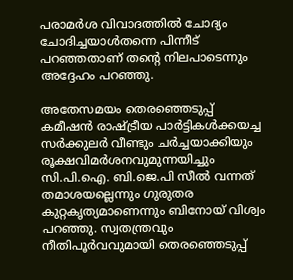പരാമർശ വിവാദത്തിൽ ചോദ്യം ചോദിച്ചയാൾതന്നെ പിന്നീട് പറഞ്ഞതാണ് തന്‍റെ നിലപാടെന്നും അദ്ദേഹം പറഞ്ഞു.

അതേസമയം തെരഞ്ഞെടുപ്പ് കമീഷൻ രാഷ്ട്രീയ പാർട്ടികൾക്കയച്ച സർക്കുലർ വീണ്ടും ചർച്ചയാക്കിയും രൂക്ഷവിമർശനവുമുന്നയിച്ചും സി.പി.ഐ. ബി.ജെ.പി സീൽ വന്നത് തമാശയല്ലെന്നും ഗുരുതര കുറ്റകൃത്യമാണെന്നും ബിനോയ് വിശ്വം പറഞ്ഞു. സ്വതന്ത്രവും നീതിപൂർവവുമായി തെരഞ്ഞെടുപ്പ്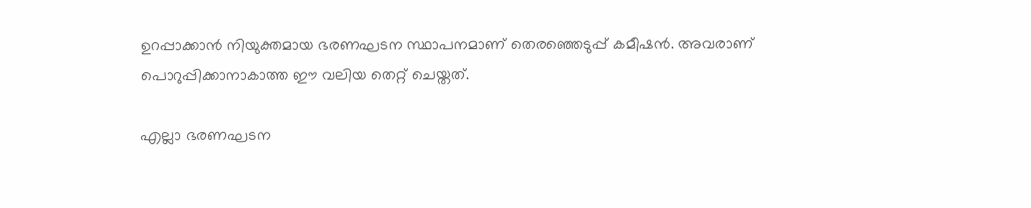ഉറപ്പാക്കാൻ നിയുക്തമായ ഭരണഘടന സ്ഥാപനമാണ് തെരഞ്ഞെടുപ്പ് കമീഷൻ. അവരാണ് പൊറുപ്പിക്കാനാകാത്ത ഈ വലിയ തെറ്റ് ചെയ്തത്.

എല്ലാ ഭരണഘടന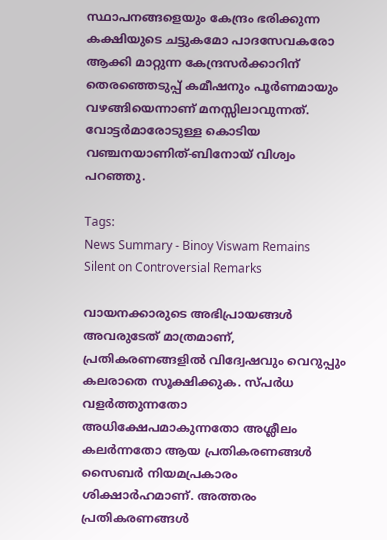സ്ഥാപനങ്ങളെയും കേന്ദ്രം ഭരിക്കുന്ന കക്ഷിയുടെ ചട്ടുകമോ പാദസേവകരോ ആക്കി മാറ്റുന്ന കേന്ദ്രസർക്കാറിന് തെരഞ്ഞെടുപ്പ് കമീഷനും പൂർണമായും വഴങ്ങിയെന്നാണ് മനസ്സിലാവുന്നത്. വോട്ടർമാരോടുള്ള കൊടിയ വഞ്ചനയാണിത്-ബിനോയ് വിശ്വം പറഞ്ഞു.

Tags:
News Summary - Binoy Viswam Remains Silent on Controversial Remarks

വായനക്കാരുടെ അഭിപ്രായങ്ങള്‍ അവരുടേത് മാത്രമാണ്, പ്രതികരണങ്ങളിൽ വിദ്വേഷവും വെറുപ്പും കലരാതെ സൂക്ഷിക്കുക. സ്പർധ വളർത്തുന്നതോ അധിക്ഷേപമാകുന്നതോ അശ്ലീലം കലർന്നതോ ആയ പ്രതികരണങ്ങൾ സൈബർ നിയമപ്രകാരം ശിക്ഷാർഹമാണ്. അത്തരം പ്രതികരണങ്ങൾ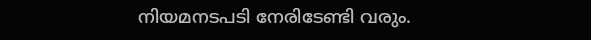നിയമനടപടി നേരിടേണ്ടി വരും.